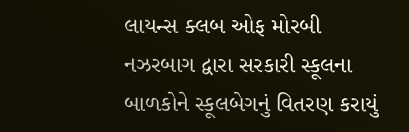લાયન્સ ક્લબ ઓફ મોરબી નઝરબાગ દ્વારા સરકારી સ્કૂલના બાળકોને સ્કૂલબેગનું વિતરણ કરાયું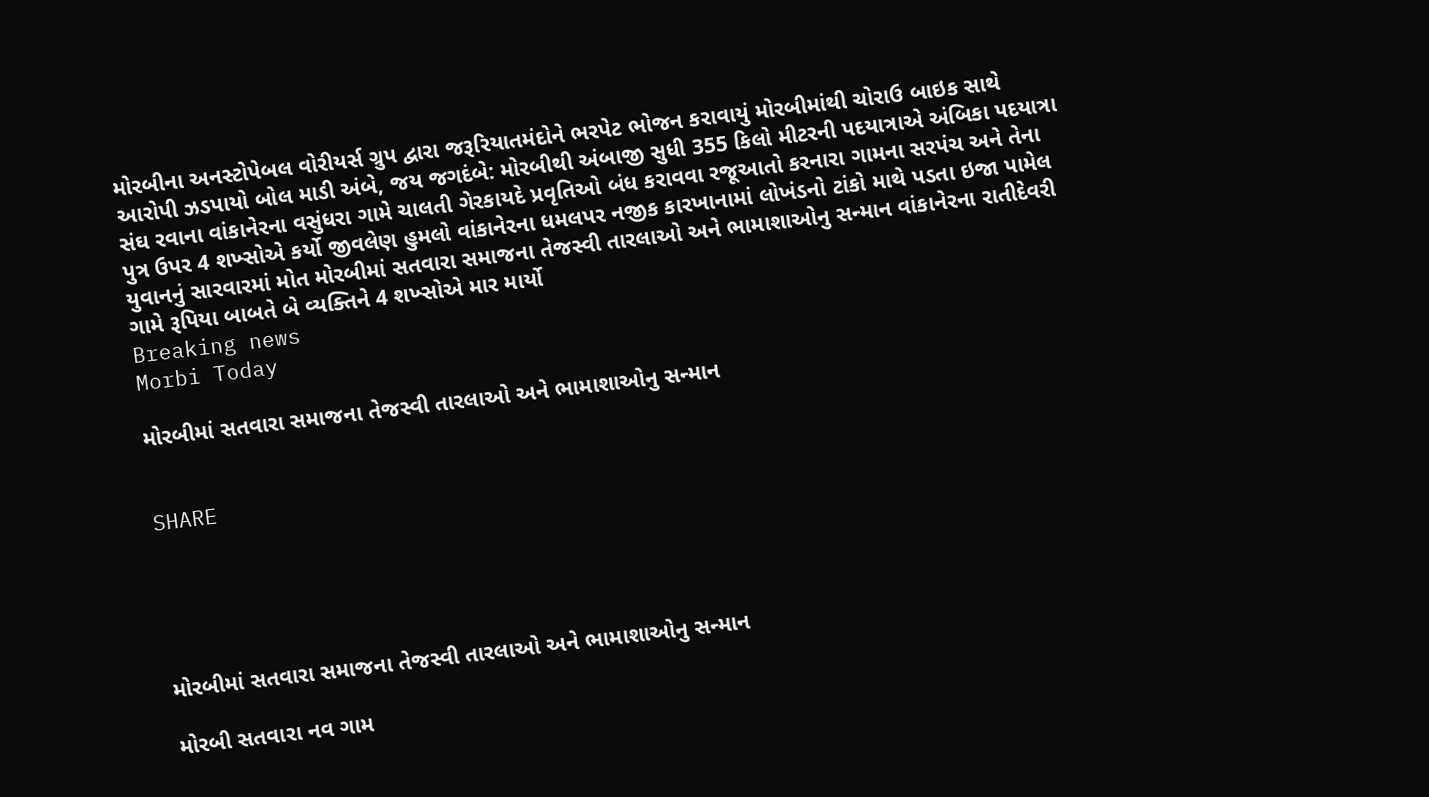મોરબીના અનસ્ટોપેબલ વોરીયર્સ ગ્રુપ દ્વારા જરૂરિયાતમંદોને ભરપેટ ભોજન કરાવાયું મોરબીમાંથી ચોરાઉ બાઇક સાથે આરોપી ઝડપાયો બોલ માડી અંબે, જય જગદંબે: મોરબીથી અંબાજી સુધી 355 કિલો મીટરની પદયાત્રાએ અંબિકા પદયાત્રા સંઘ રવાના વાંકાનેરના વસુંધરા ગામે ચાલતી ગેરકાયદે પ્રવૃતિઓ બંધ કરાવવા રજૂઆતો કરનારા ગામના સરપંચ અને તેના પુત્ર ઉપર 4 શખ્સોએ કર્યો જીવલેણ હુમલો વાંકાનેરના ધમલપર નજીક કારખાનામાં લોખંડનો ટાંકો માથે પડતા ઇજા પામેલ યુવાનનું સારવારમાં મોત મોરબીમાં સતવારા સમાજના તેજસ્વી તારલાઓ અને ભામાશાઓનુ સન્માન વાંકાનેરના રાતીદેવરી ગામે રૂપિયા બાબતે બે વ્યક્તિને 4 શખ્સોએ માર માર્યો
Breaking news
Morbi Today

મોરબીમાં સતવારા સમાજના તેજસ્વી તારલાઓ અને ભામાશાઓનુ સન્માન


SHARE





મોરબીમાં સતવારા સમાજના તેજસ્વી તારલાઓ અને ભામાશાઓનુ સન્માન

મોરબી સતવારા નવ ગામ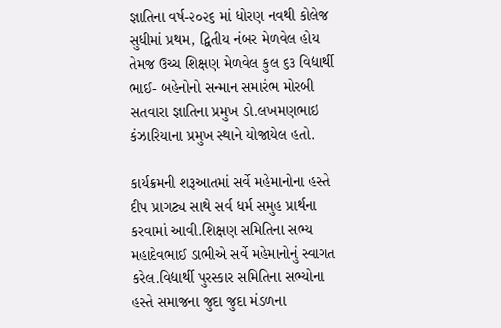જ્ઞાતિના વર્ષ-૨૦૨૬ માં ધોરણ નવથી કોલેજ સુધીમાં પ્રથમ, દ્વિતીય નંબર મેળવેલ હોય તેમજ ઉચ્ચ શિક્ષણ મેળવેલ કુલ ૬૩ વિદ્યાર્થી ભાઈ- બહેનોનો સન્માન સમારંભ મોરબી સતવારા જ્ઞાતિના પ્રમુખ ડો.લખમણભાઇ કંઝારિયાના પ્રમુખ સ્થાને યોજાયેલ હતો.

કાર્યક્રમની શરૂઆતમાં સર્વે મહેમાનોના હસ્તે દીપ પ્રાગટ્ય સાથે સર્વ ધર્મ સમુહ પ્રાર્થના કરવામાં આવી.શિક્ષણ સમિતિના સભ્ય મહાદેવભાઈ ડાભીએ સર્વે મહેમાનોનું સ્વાગત કરેલ.વિદ્યાર્થી પુરસ્કાર સમિતિના સભ્યોના હસ્તે સમાજના જુદા જુદા મંડળના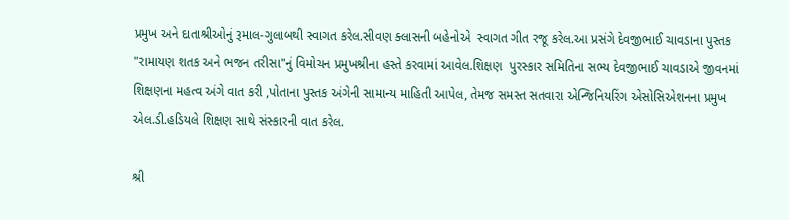પ્રમુખ અને દાતાશ્રીઓનું રૂમાલ-ગુલાબથી સ્વાગત કરેલ.સીવણ ક્લાસની બહેનોએ  સ્વાગત ગીત રજૂ કરેલ.આ પ્રસંગે દેવજીભાઈ ચાવડાના પુસ્તક "રામાયણ શતક અને ભજન તરીસા"નું વિમોચન પ્રમુખશ્રીના હસ્તે કરવામાં આવેલ.શિક્ષણ  પુરસ્કાર સમિતિના સભ્ય દેવજીભાઈ ચાવડાએ જીવનમાં શિક્ષણના મહત્વ અંગે વાત કરી ,પોતાના પુસ્તક અંગેની સામાન્ય માહિતી આપેલ, તેમજ સમસ્ત સતવારા એન્જિનિયરિંગ એસોસિએશનના પ્રમુખ એલ.ડી.હડિયલે શિક્ષણ સાથે સંસ્કારની વાત કરેલ.

શ્રી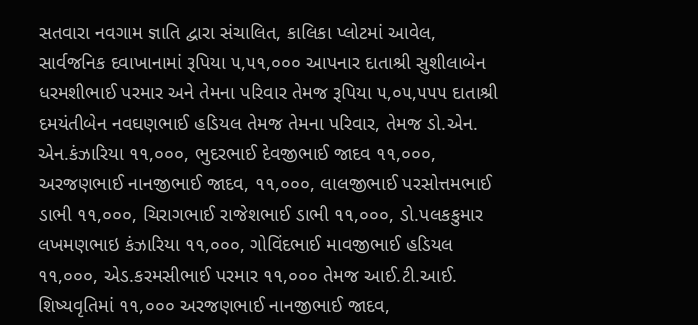સતવારા નવગામ જ્ઞાતિ દ્વારા સંચાલિત, કાલિકા પ્લોટમાં આવેલ, સાર્વજનિક દવાખાનામાં રૂપિયા ૫,૫૧,૦૦૦ આપનાર દાતાશ્રી સુશીલાબેન ધરમશીભાઈ પરમાર અને તેમના પરિવાર તેમજ રૂપિયા ૫,૦૫,૫૫૫ દાતાશ્રી દમયંતીબેન નવઘણભાઈ હડિયલ તેમજ તેમના પરિવાર, તેમજ ડો.એન. એન.કંઝારિયા ૧૧,૦૦૦, ભુદરભાઈ દેવજીભાઈ જાદવ ૧૧,૦૦૦,  અરજણભાઈ નાનજીભાઈ જાદવ, ૧૧,૦૦૦, લાલજીભાઈ પરસોત્તમભાઈ ડાભી ૧૧,૦૦૦, ચિરાગભાઈ રાજેશભાઈ ડાભી ૧૧,૦૦૦, ડો.પલકકુમાર લખમણભાઇ કંઝારિયા ૧૧,૦૦૦, ગોવિંદભાઈ માવજીભાઈ હડિયલ ૧૧,૦૦૦, એડ.કરમસીભાઈ પરમાર ૧૧,૦૦૦ તેમજ આઈ.ટી.આઈ. શિષ્યવૃતિમાં ૧૧,૦૦૦ અરજણભાઈ નાનજીભાઈ જાદવ,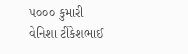૫૦૦૦ કુમારી વેનિશા ટીંકેશભાઈ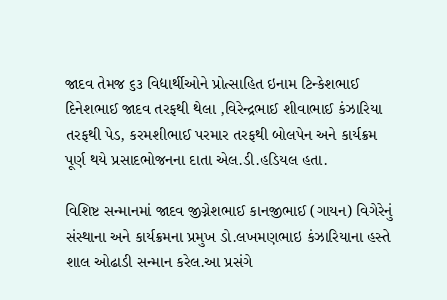જાદવ તેમજ ૬૩ વિદ્યાર્થીઓને પ્રોત્સાહિત ઇનામ ટિન્કેશભાઈ દિનેશભાઈ જાદવ તરફથી થેલા ,વિરેન્દ્રભાઈ શીવાભાઈ કંઝારિયા તરફથી પેડ, કરમશીભાઈ પરમાર તરફથી બોલપેન અને કાર્યક્રમ પૂર્ણ થયે પ્રસાદભોજનના દાતા એલ.ડી.હડિયલ હતા.

વિશિષ્ટ સન્માનમાં જાદવ જીગ્નેશભાઈ કાનજીભાઈ (ગાયન) વિગેરેનું સંસ્થાના અને કાર્યક્રમના પ્રમુખ ડો.લખમણભાઇ કંઝારિયાના હસ્તે શાલ ઓઢાડી સન્માન કરેલ.આ પ્રસંગે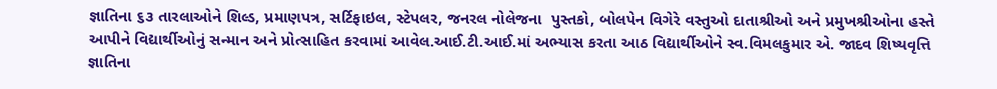જ્ઞાતિના ૬૩ તારલાઓને શિલ્ડ, પ્રમાણપત્ર, સર્ટિફાઇલ, સ્ટેપલર, જનરલ નોલેજના  પુસ્તકો, બોલપેન વિગેરે વસ્તુઓ દાતાશ્રીઓ અને પ્રમુખશ્રીઓના હસ્તે આપીને વિદ્યાર્થીઓનું સન્માન અને પ્રોત્સાહિત કરવામાં આવેલ.આઈ.ટી.આઈ.માં અભ્યાસ કરતા આઠ વિદ્યાર્થીઓને સ્વ.વિમલકુમાર એ. જાદવ શિષ્યવૃત્તિ જ્ઞાતિના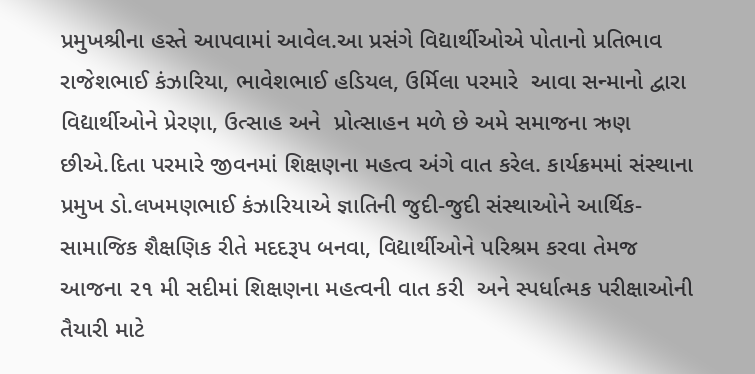પ્રમુખશ્રીના હસ્તે આપવામાં આવેલ.આ પ્રસંગે વિદ્યાર્થીઓએ પોતાનો પ્રતિભાવ રાજેશભાઈ કંઝારિયા, ભાવેશભાઈ હડિયલ, ઉર્મિલા પરમારે  આવા સન્માનો દ્વારા વિદ્યાર્થીઓને પ્રેરણા, ઉત્સાહ અને  પ્રોત્સાહન મળે છે અમે સમાજના ઋણ છીએ.દિતા પરમારે જીવનમાં શિક્ષણના મહત્વ અંગે વાત કરેલ. કાર્યક્રમમાં સંસ્થાના પ્રમુખ ડો.લખમણભાઈ કંઝારિયાએ જ્ઞાતિની જુદી-જુદી સંસ્થાઓને આર્થિક-સામાજિક શૈક્ષણિક રીતે મદદરૂપ બનવા, વિદ્યાર્થીઓને પરિશ્રમ કરવા તેમજ આજના ૨૧ મી સદીમાં શિક્ષણના મહત્વની વાત કરી  અને સ્પર્ધાત્મક પરીક્ષાઓની તૈયારી માટે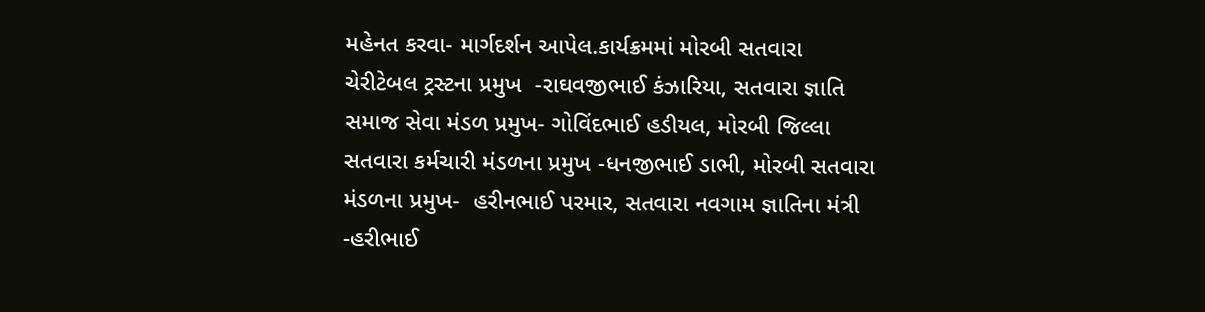મહેનત કરવા- માર્ગદર્શન આપેલ.કાર્યક્રમમાં મોરબી સતવારા ચેરીટેબલ ટ્રસ્ટના પ્રમુખ  -રાઘવજીભાઈ કંઝારિયા, સતવારા જ્ઞાતિ સમાજ સેવા મંડળ પ્રમુખ- ગોવિંદભાઈ હડીયલ, મોરબી જિલ્લા સતવારા કર્મચારી મંડળના પ્રમુખ -ધનજીભાઈ ડાભી, મોરબી સતવારા મંડળના પ્રમુખ-  હરીનભાઈ પરમાર, સતવારા નવગામ જ્ઞાતિના મંત્રી -હરીભાઈ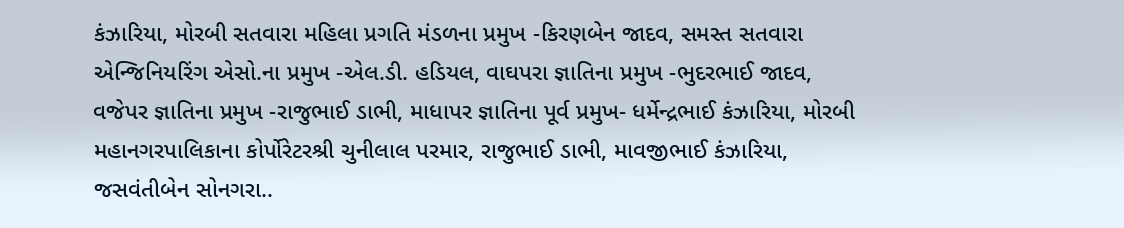કંઝારિયા, મોરબી સતવારા મહિલા પ્રગતિ મંડળના પ્રમુખ -કિરણબેન જાદવ, સમસ્ત સતવારા એન્જિનિયરિંગ એસો.ના પ્રમુખ -એલ.ડી. હડિયલ, વાઘપરા જ્ઞાતિના પ્રમુખ -ભુદરભાઈ જાદવ, વજેપર જ્ઞાતિના પ્રમુખ -રાજુભાઈ ડાભી, માધાપર જ્ઞાતિના પૂર્વ પ્રમુખ- ધર્મેન્દ્રભાઈ કંઝારિયા, મોરબી મહાનગરપાલિકાના કોર્પોરેટરશ્રી ચુનીલાલ પરમાર, રાજુભાઈ ડાભી, માવજીભાઈ કંઝારિયા, જસવંતીબેન સોનગરા..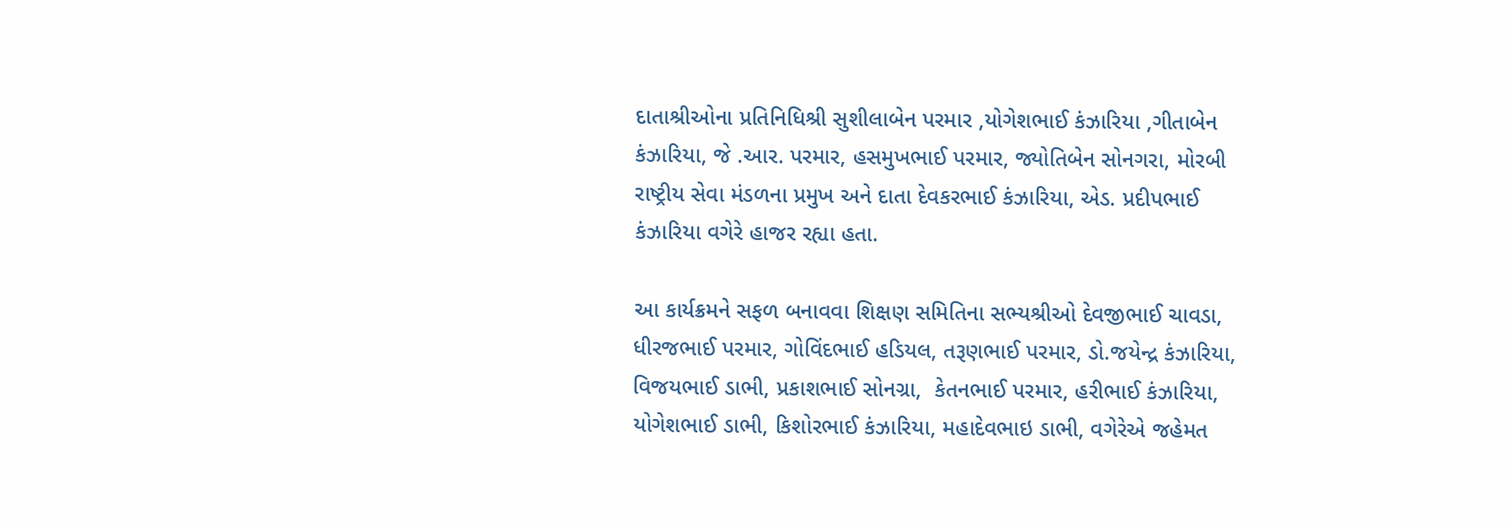દાતાશ્રીઓના પ્રતિનિધિશ્રી સુશીલાબેન પરમાર ,યોગેશભાઈ કંઝારિયા ,ગીતાબેન કંઝારિયા, જે .આર. પરમાર, હસમુખભાઈ પરમાર, જ્યોતિબેન સોનગરા, મોરબી રાષ્ટ્રીય સેવા મંડળના પ્રમુખ અને દાતા દેવકરભાઈ કંઝારિયા, એડ. પ્રદીપભાઈ  કંઝારિયા વગેરે હાજર રહ્યા હતા.

આ કાર્યક્રમને સફળ બનાવવા શિક્ષણ સમિતિના સભ્યશ્રીઓ દેવજીભાઈ ચાવડા, ધીરજભાઈ પરમાર, ગોવિંદભાઈ હડિયલ, તરૂણભાઈ પરમાર, ડો.જયેન્દ્ર કંઝારિયા, વિજયભાઈ ડાભી, પ્રકાશભાઈ સોનગ્રા,  કેતનભાઈ પરમાર, હરીભાઈ કંઝારિયા, યોગેશભાઈ ડાભી, કિશોરભાઈ કંઝારિયા, મહાદેવભાઇ ડાભી, વગેરેએ જહેમત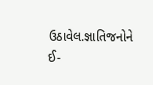ઉઠાવેલ.જ્ઞાતિજનોને ઈ-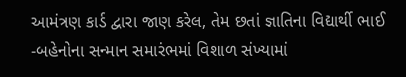આમંત્રણ કાર્ડ દ્વારા જાણ કરેલ, તેમ છતાં જ્ઞાતિના વિદ્યાર્થી ભાઈ -બહેનોના સન્માન સમારંભમાં વિશાળ સંખ્યામાં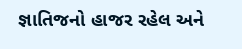જ્ઞાતિજનો હાજર રહેલ અને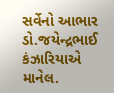સર્વેનો આભાર ડો.જયેન્દ્રભાઈ કંઝારિયાએ માનેલ.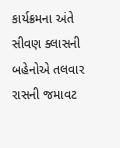કાર્યક્રમના અંતે સીવણ ક્લાસની બહેનોએ તલવાર રાસની જમાવટ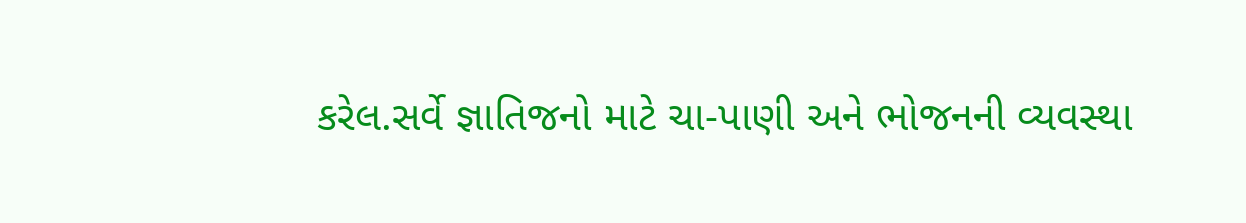કરેલ.સર્વે જ્ઞાતિજનો માટે ચા-પાણી અને ભોજનની વ્યવસ્થા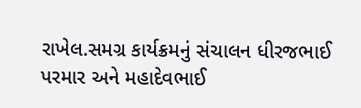રાખેલ.સમગ્ર કાર્યક્રમનું સંચાલન ધીરજભાઈ પરમાર અને મહાદેવભાઈ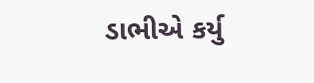ડાભીએ કર્યુ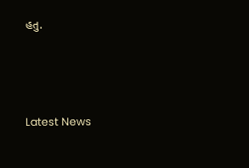હતુ.




Latest News